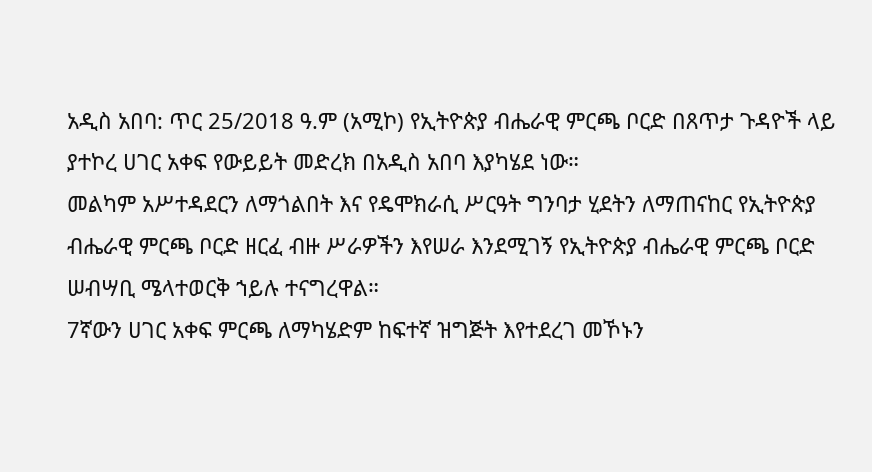አዲስ አበባ: ጥር 25/2018 ዓ.ም (አሚኮ) የኢትዮጵያ ብሔራዊ ምርጫ ቦርድ በጸጥታ ጉዳዮች ላይ ያተኮረ ሀገር አቀፍ የውይይት መድረክ በአዲስ አበባ እያካሄደ ነው።
መልካም አሥተዳደርን ለማጎልበት እና የዴሞክራሲ ሥርዓት ግንባታ ሂደትን ለማጠናከር የኢትዮጵያ ብሔራዊ ምርጫ ቦርድ ዘርፈ ብዙ ሥራዎችን እየሠራ እንደሚገኝ የኢትዮጵያ ብሔራዊ ምርጫ ቦርድ ሠብሣቢ ሜላተወርቅ ኀይሉ ተናግረዋል።
7ኛውን ሀገር አቀፍ ምርጫ ለማካሄድም ከፍተኛ ዝግጅት እየተደረገ መኾኑን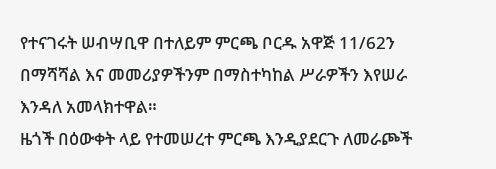የተናገሩት ሠብሣቢዋ በተለይም ምርጫ ቦርዱ አዋጅ 11/62ን
በማሻሻል እና መመሪያዎችንም በማስተካከል ሥራዎችን እየሠራ እንዳለ አመላክተዋል።
ዜጎች በዕውቀት ላይ የተመሠረተ ምርጫ እንዲያደርጉ ለመራጮች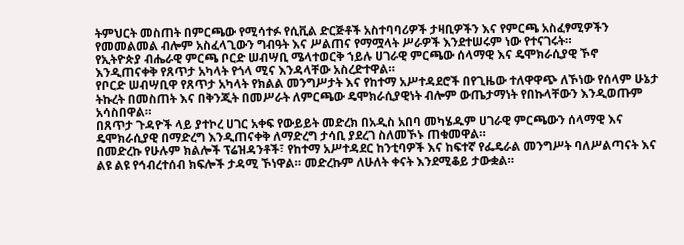ትምህርት መስጠት በምርጫው የሚሳተፉ የሲቪል ድርጅቶች አስተባባሪዎች ታዛቢዎችን እና የምርጫ አስፈፃሚዎችን የመመልመል ብሎም አስፈላጊውን ግብዓት እና ሥልጠና የማሟላት ሥራዎች እንደተሠሩም ነው የተናገሩት።
የኢትዮጵያ ብሔራዊ ምርጫ ቦርድ ሠብሣቢ ሜላተወርቅ ኀይሉ ሀገራዊ ምርጫው ሰላማዊ እና ዴሞክራሲያዊ ኾኖ እንዲጠናቀቅ የጸጥታ አካላት የጎላ ሚና እንዳላቸው አስረድተዋል።
የቦርድ ሠብሣቢዋ የጸጥታ አካላት የክልል መንግሥታት እና የከተማ አሥተዳደሮች በየጊዜው ተለዋዋጭ ለኾነው የሰላም ሁኔታ ትኩረት በመስጠት እና በቅንጂት በመሥራት ለምርጫው ዴሞክራሲያዊነት ብሎም ውጤታማነት የበኩላቸውን እንዲወጡም አሳስበዋል።
በጸጥታ ጉዳዮች ላይ ያተኮረ ሀገር አቀፍ የውይይት መድረክ በአዲስ አበባ መካሄዱም ሀገራዊ ምርጫውን ሰላማዊ እና ዴሞክራሲያዊ በማድረግ እንዲጠናቀቅ ለማድረግ ታሳቢ ያደረገ ስለመኾኑ ጠቁመዋል።
በመድረኩ የሁሉም ክልሎች ፕሬዝዳንቶች፣ የከተማ አሥተዳደር ከንቲባዎች እና ከፍተኛ የፌዴራል መንግሥት ባለሥልጣናት እና ልዩ ልዩ የኅብረተሰብ ክፍሎች ታዳሚ ኾነዋል። መድረኩም ለሁለት ቀናት እንደሚቆይ ታውቋል።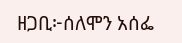ዘጋቢ፦ሰለሞን አሰፌ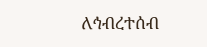ለኅብረተሰብ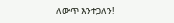ለውጥ እንተጋለን!